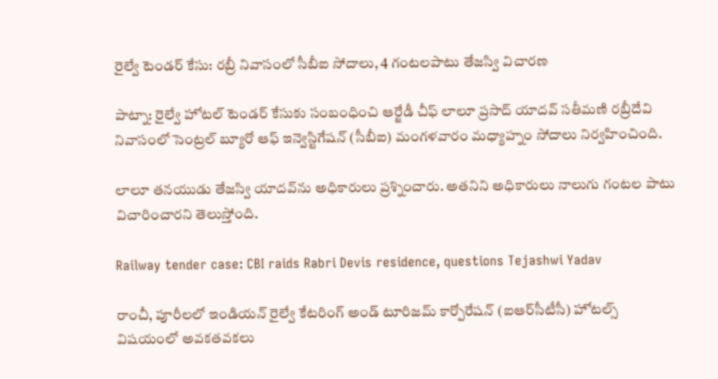రైల్వే టెండర్ కేసు: రబ్రీ నివాసంలో సీబీఐ సోదాలు, 4 గంటలపాటు తేజస్వి విచారణ

పాట్నా: రైల్వే హోటల్ టెండర్ కేసుకు సంబంధించి ఆర్జేడీ చీఫ్ లాలూ ప్రసాద్ యాదవ్ సతీమణి రబ్రీదేవి నివాసంలో సెంట్రల్ బ్యూరో ఆఫ్ ఇన్వెస్టిగేషన్ (సీబీఐ) మంగళవారం మధ్యాహ్నం సోదాలు నిర్వహించింది.

లాలూ తనయుడు తేజస్వి యాదవ్‌ను అధికారులు ప్రశ్నించారు. అతనిని అధికారులు నాలుగు గంటల పాటు విచారించారని తెలుస్తోంది.

Railway tender case: CBI raids Rabri Devis residence, questions Tejashwi Yadav

రాంచీ, పూరీలలో ఇండియన్ రైల్వే కేటరింగ్ అండ్ టూరిజమ్ కార్పోరేషన్ (ఐఆర్‌సీటీసీ) హోటల్స్ విషయంలో అవకతవకలు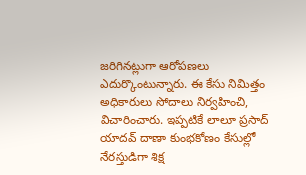జరిగినట్లుగా ఆరోపణలు ఎదుర్కొంటున్నారు. ఈ కేసు నిమిత్తం అధికారులు సోదాలు నిర్వహించి, విచారించారు. ఇప్పటికే లాలూ ప్రసాద్ యాదవ్ దాణా కుంభకోణం కేసుల్లో నేరస్తుడిగా శిక్ష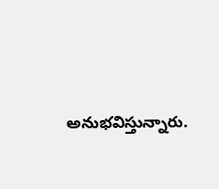అనుభవిస్తున్నారు.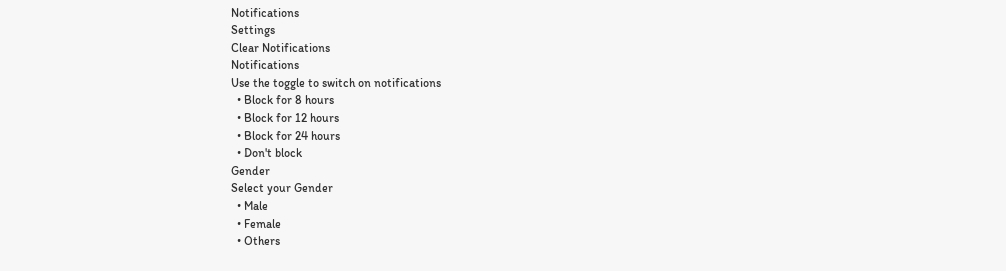Notifications
Settings
Clear Notifications
Notifications
Use the toggle to switch on notifications
  • Block for 8 hours
  • Block for 12 hours
  • Block for 24 hours
  • Don't block
Gender
Select your Gender
  • Male
  • Female
  • Others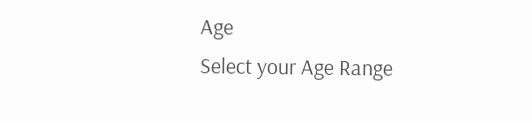Age
Select your Age Range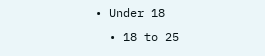• Under 18
  • 18 to 25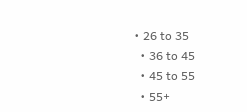• 26 to 35
  • 36 to 45
  • 45 to 55
  • 55+